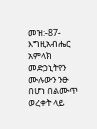መዝ:-87-እግዚአብሔር አምላክ መድኃኒትየን ሙሉውን ንፁ በሆነ በልሙጥ ወረቀት ላይ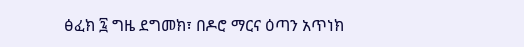ፅፈክ ፯ ግዜ ደግመክ፣ በዶሮ ማርና ዕጣን አጥነክ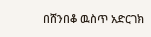በሸንበቆ ዉስጥ አድርገክ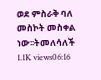ወደ ምስራቅ ባለ መስኮት መስቀል ነው፡፡ትመለሳለች 1.1K views06:16